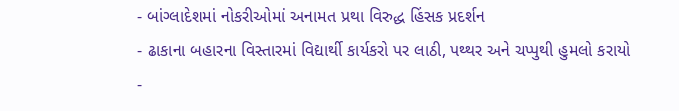- બાંગ્લાદેશમાં નોકરીઓમાં અનામત પ્રથા વિરુદ્ધ હિંસક પ્રદર્શન
- ઢાકાના બહારના વિસ્તારમાં વિદ્યાર્થી કાર્યકરો પર લાઠી, પથ્થર અને ચપ્પુથી હુમલો કરાયો
-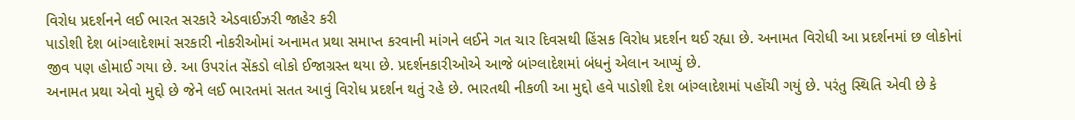વિરોધ પ્રદર્શનને લઈ ભારત સરકારે એડવાઈઝરી જાહેર કરી
પાડોશી દેશ બાંગ્લાદેશમાં સરકારી નોકરીઓમાં અનામત પ્રથા સમાપ્ત કરવાની માંગને લઈને ગત ચાર દિવસથી હિંસક વિરોધ પ્રદર્શન થઈ રહ્યા છે. અનામત વિરોધી આ પ્રદર્શનમાં છ લોકોનાં જીવ પણ હોમાઈ ગયા છે. આ ઉપરાંત સેંકડો લોકો ઈજાગ્રસ્ત થયા છે. પ્રદર્શનકારીઓએ આજે બાંગ્લાદેશમાં બંધનું એલાન આપ્યું છે.
અનામત પ્રથા એવો મુદ્દો છે જેને લઈ ભારતમાં સતત આવું વિરોધ પ્રદર્શન થતું રહે છે. ભારતથી નીકળી આ મુદ્દો હવે પાડોશી દેશ બાંગ્લાદેશમાં પહોંચી ગયું છે. પરંતુ સ્થિતિ એવી છે કે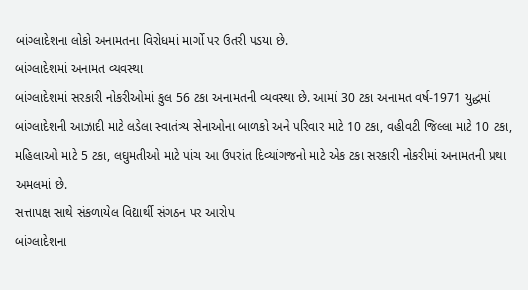બાંગ્લાદેશના લોકો અનામતના વિરોધમાં માર્ગો પર ઉતરી પડયા છે.
બાંગ્લાદેશમાં અનામત વ્યવસ્થા
બાંગ્લાદેશમાં સરકારી નોકરીઓમાં કુલ 56 ટકા અનામતની વ્યવસ્થા છે. આમાં 30 ટકા અનામત વર્ષ-1971 યુદ્ધમાં બાંગ્લાદેશની આઝાદી માટે લડેલા સ્વાતંત્ર્ય સેનાઓના બાળકો અને પરિવાર માટે 10 ટકા, વહીવટી જિલ્લા માટે 10 ટકા, મહિલાઓ માટે 5 ટકા, લઘુમતીઓ માટે પાંચ આ ઉપરાંત દિવ્યાંગજનો માટે એક ટકા સરકારી નોકરીમાં અનામતની પ્રથા અમલમાં છે.
સત્તાપક્ષ સાથે સંકળાયેલ વિદ્યાર્થી સંગઠન પર આરોપ
બાંગ્લાદેશના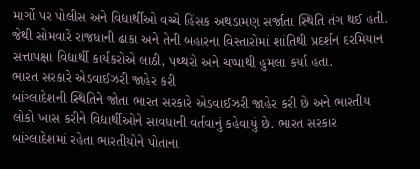માર્ગો પર પોલીસ અને વિદ્યાર્થીઓ વચ્ચે હિંસક અથડામણ સર્જાતા સ્થિતિ તંગ થઈ હતી. જેથી સોમવારે રાજધાની ઢાકા અને તેની બહારના વિસ્તારોમાં શાંતિથી પ્રદર્શન દરમિયાન સત્તાપક્ષા વિદ્યાર્થી કાર્યકરોએ લાઠી, પથ્થરો અને ચપ્પાથી હુમલા કર્યા હતા.
ભારત સરકારે એડવાઈઝરી જાહેર કરી
બાંગ્લાદેશની સ્થિતિને જોતા ભારત સરકારે એડવાઈઝરી જાહેર કરી છે અને ભારતીય લોકો ખાસ કરીને વિદ્યાર્થીઓને સાવધાની વર્તવાનું કહેવાયું છે. ભારત સરકાર બાંગ્લાદેશમાં રહેતા ભારતીયોને પોતાના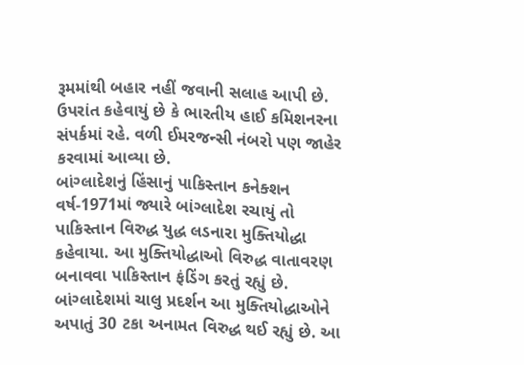રૂમમાંથી બહાર નહીં જવાની સલાહ આપી છે. ઉપરાંત કહેવાયું છે કે ભારતીય હાઈ કમિશનરના સંપર્કમાં રહે. વળી ઈમરજન્સી નંબરો પણ જાહેર કરવામાં આવ્યા છે.
બાંગ્લાદેશનું હિંસાનું પાકિસ્તાન કનેક્શન
વર્ષ-1971માં જ્યારે બાંગ્લાદેશ રચાયું તો પાકિસ્તાન વિરુદ્ધ યુદ્ધ લડનારા મુક્તિયોદ્ધા કહેવાયા. આ મુક્તિયોદ્ધાઓ વિરુદ્ધ વાતાવરણ બનાવવા પાકિસ્તાન ફંડિંગ કરતું રહ્યું છે. બાંગ્લાદેશમાં ચાલુ પ્રદર્શન આ મુક્તિયોદ્ધાઓને અપાતું 30 ટકા અનામત વિરુદ્ધ થઈ રહ્યું છે. આ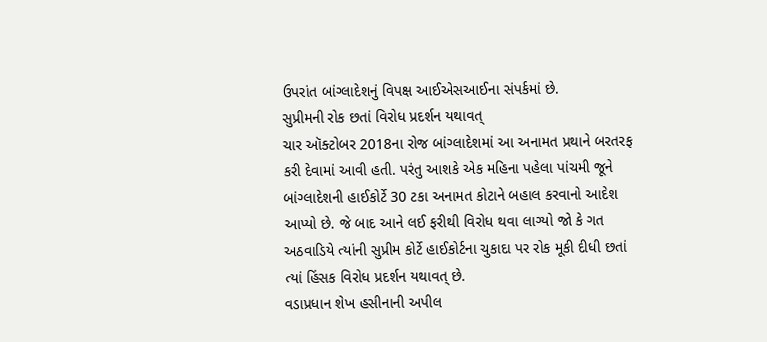ઉપરાંત બાંગ્લાદેશનું વિપક્ષ આઈએસઆઈના સંપર્કમાં છે.
સુપ્રીમની રોક છતાં વિરોધ પ્રદર્શન યથાવત્
ચાર ઑક્ટોબર 2018ના રોજ બાંગ્લાદેશમાં આ અનામત પ્રથાને બરતરફ કરી દેવામાં આવી હતી. પરંતુ આશકે એક મહિના પહેલા પાંચમી જૂને બાંગ્લાદેશની હાઈકોર્ટે 30 ટકા અનામત કોટાને બહાલ કરવાનો આદેશ આપ્યો છે. જે બાદ આને લઈ ફરીથી વિરોધ થવા લાગ્યો જો કે ગત અઠવાડિયે ત્યાંની સુપ્રીમ કોર્ટે હાઈકોર્ટના ચુકાદા પર રોક મૂકી દીધી છતાં ત્યાં હિંસક વિરોધ પ્રદર્શન યથાવત્ છે.
વડાપ્રધાન શેખ હસીનાની અપીલ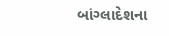બાંગ્લાદેશના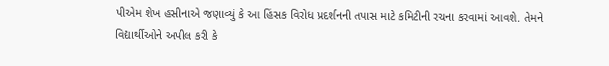પીએમ શેખ હસીનાએ જણાવ્યું કે આ હિંસક વિરોધ પ્રદર્શનની તપાસ માટે કમિટીની રચના કરવામાં આવશે. તેમને વિદ્યાર્થીઓને અપીલ કરી કે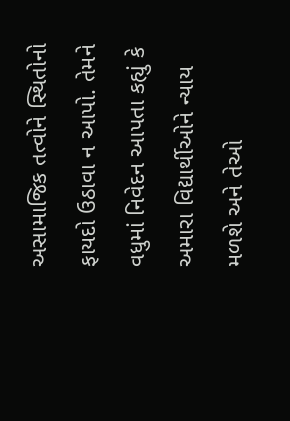અસામાજિક તત્વોને સ્થિતોનો ફાયદો ઉઠાવા ન આપો. તેમને વધુમાં નિવેદન આપતા કહ્યું કે અમારા વિદ્યાર્થીઓને ન્યાય મળશે અને તેઓ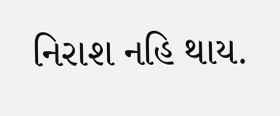નિરાશ નહિ થાય.